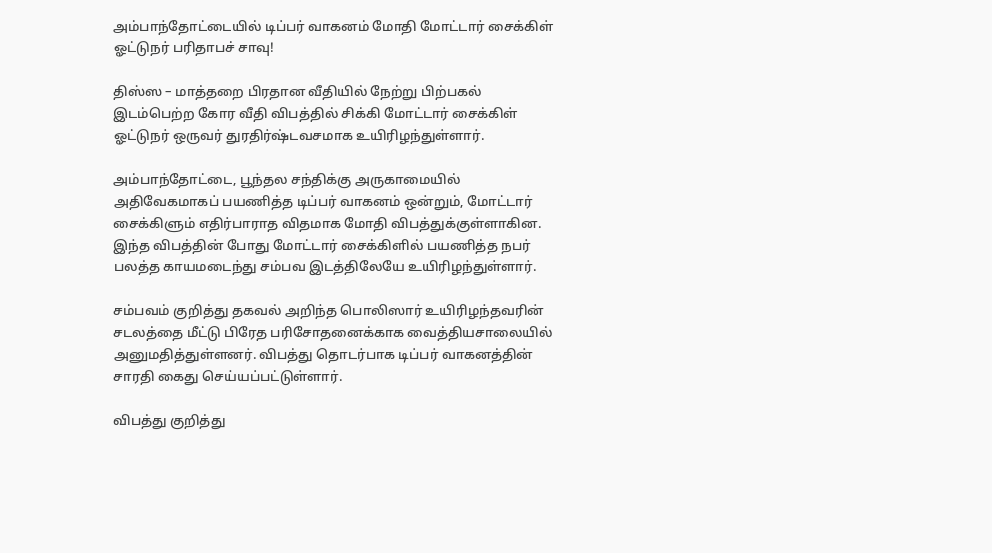அம்பாந்தோட்டையில் டிப்பர் வாகனம் மோதி மோட்டார் சைக்கிள் ஓட்டுநர் பரிதாபச் சாவு!

திஸ்ஸ – மாத்தறை பிரதான வீதியில் நேற்று பிற்பகல் இடம்பெற்ற கோர வீதி விபத்தில் சிக்கி மோட்டார் சைக்கிள் ஓட்டுநர் ஒருவர் துரதிர்ஷ்டவசமாக உயிரிழந்துள்ளார்.

அம்பாந்தோட்டை, பூந்தல சந்திக்கு அருகாமையில் அதிவேகமாகப் பயணித்த டிப்பர் வாகனம் ஒன்றும், மோட்டார் சைக்கிளும் எதிர்பாராத விதமாக மோதி விபத்துக்குள்ளாகின. இந்த விபத்தின் போது மோட்டார் சைக்கிளில் பயணித்த நபர் பலத்த காயமடைந்து சம்பவ இடத்திலேயே உயிரிழந்துள்ளார்.

சம்பவம் குறித்து தகவல் அறிந்த பொலிஸார் உயிரிழந்தவரின் சடலத்தை மீட்டு பிரேத பரிசோதனைக்காக வைத்தியசாலையில் அனுமதித்துள்ளனர். விபத்து தொடர்பாக டிப்பர் வாகனத்தின் சாரதி கைது செய்யப்பட்டுள்ளார்.

விபத்து குறித்து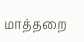மாத்தறை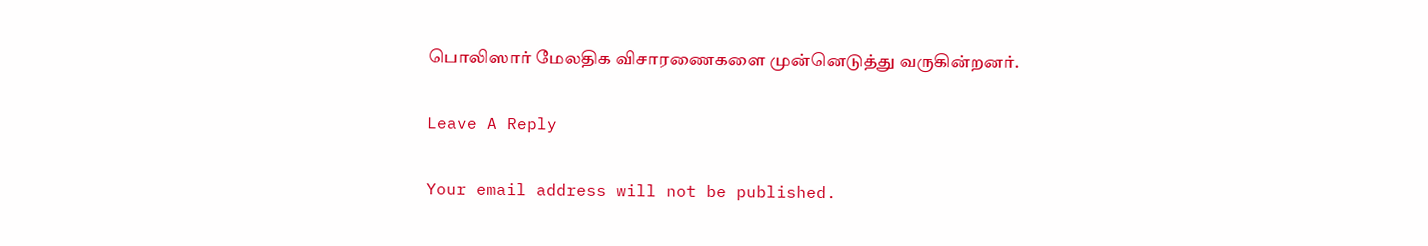பொலிஸார் மேலதிக விசாரணைகளை முன்னெடுத்து வருகின்றனர்.

Leave A Reply

Your email address will not be published.